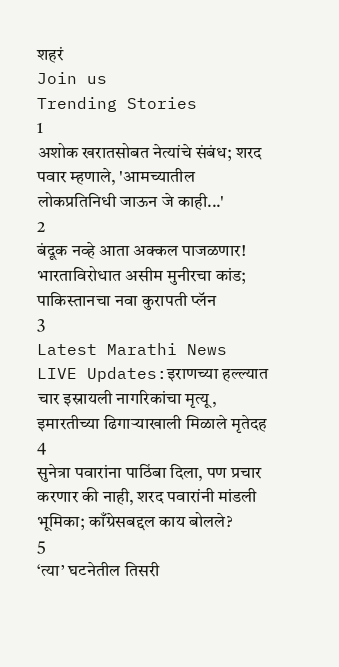शहरं
Join us
Trending Stories
1
अशोक खरातसोबत नेत्यांचे संबंध; शरद पवार म्हणाले, 'आमच्यातील लोकप्रतिनिधी जाऊन जे काही...'
2
बंदूक नव्हे आता अक्कल पाजळणार! भारताविरोधात असीम मुनीरचा कांड; पाकिस्तानचा नवा कुरापती प्लॅन
3
Latest Marathi News LIVE Updates:इराणच्या हल्ल्यात चार इस्रायली नागरिकांचा मृत्यू, इमारतीच्या ढिगाऱ्याखाली मिळाले मृतेदह
4
सुनेत्रा पवारांना पाठिंबा दिला, पण प्रचार करणार की नाही, शरद पवारांनी मांडली भूमिका; काँग्रेसबद्दल काय बोलले?
5
‘त्या’ घटनेतील तिसरी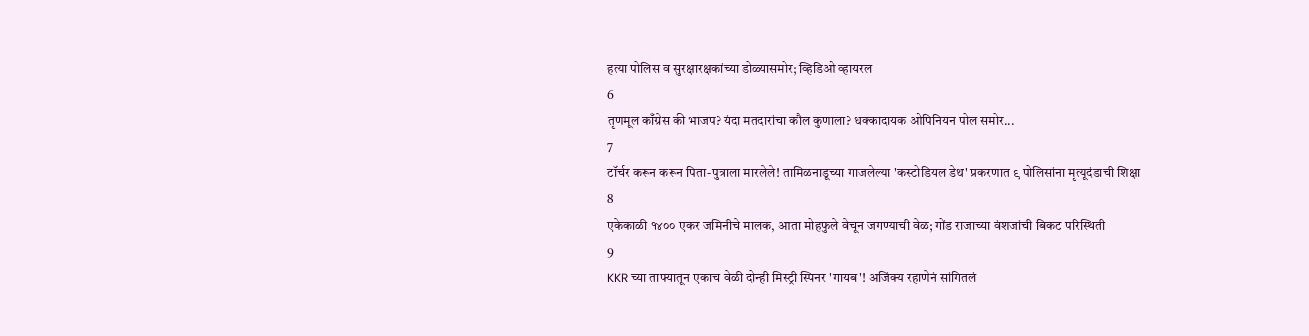हत्या पोलिस व सुरक्षारक्षकांच्या डोळ्यासमोर; व्हिडिओ व्हायरल
6
तृणमूल काँग्रेस की भाजप? यंदा मतदारांचा कौल कुणाला? धक्कादायक ओपिनियन पोल समोर...
7
टॉर्चर करून करून पिता-पुत्राला मारलेले! तामिळनाडूच्या गाजलेल्या 'कस्टोडियल डेथ' प्रकरणात ९ पोलिसांना मृत्यूदंडाची शिक्षा
8
एकेकाळी १४०० एकर जमिनीचे मालक, आता मोहफुले वेचून जगण्याची वेळ; गोंड राजाच्या वंशजांची बिकट परिस्थिती
9
KKR च्या ताफ्यातून एकाच वेळी दोन्ही मिस्ट्री स्पिनर 'गायब'! अजिंक्य रहाणेनं सांगितलं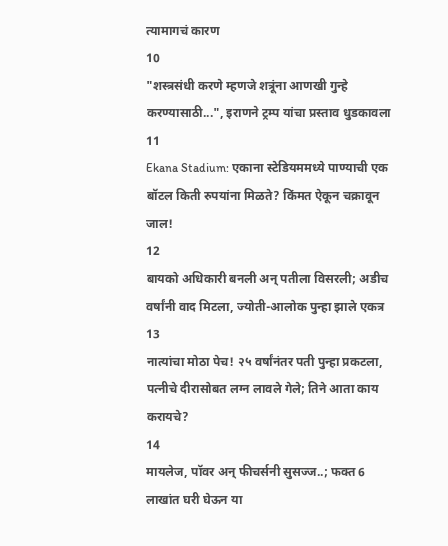त्यामागचं कारण
10
"शस्त्रसंधी करणे म्हणजे शत्रूंना आणखी गुन्हे करण्यासाठी...", इराणने ट्रम्प यांचा प्रस्ताव धुडकावला
11
Ekana Stadium: एकाना स्टेडियममध्ये पाण्याची एक बॉटल किती रुपयांना मिळते? किंमत ऐकून चक्रावून जाल!
12
बायको अधिकारी बनली अन् पतीला विसरली; अडीच वर्षांनी वाद मिटला, ज्योती-आलोक पुन्हा झाले एकत्र
13
नात्यांचा मोठा पेच! २५ वर्षांनंतर पती पुन्हा प्रकटला, पत्नीचे दीरासोबत लग्न लावले गेले; तिने आता काय करायचे?
14
मायलेज, पॉवर अन् फीचर्सनी सुसज्ज..; फक्त 6 लाखांत घरी घेऊन या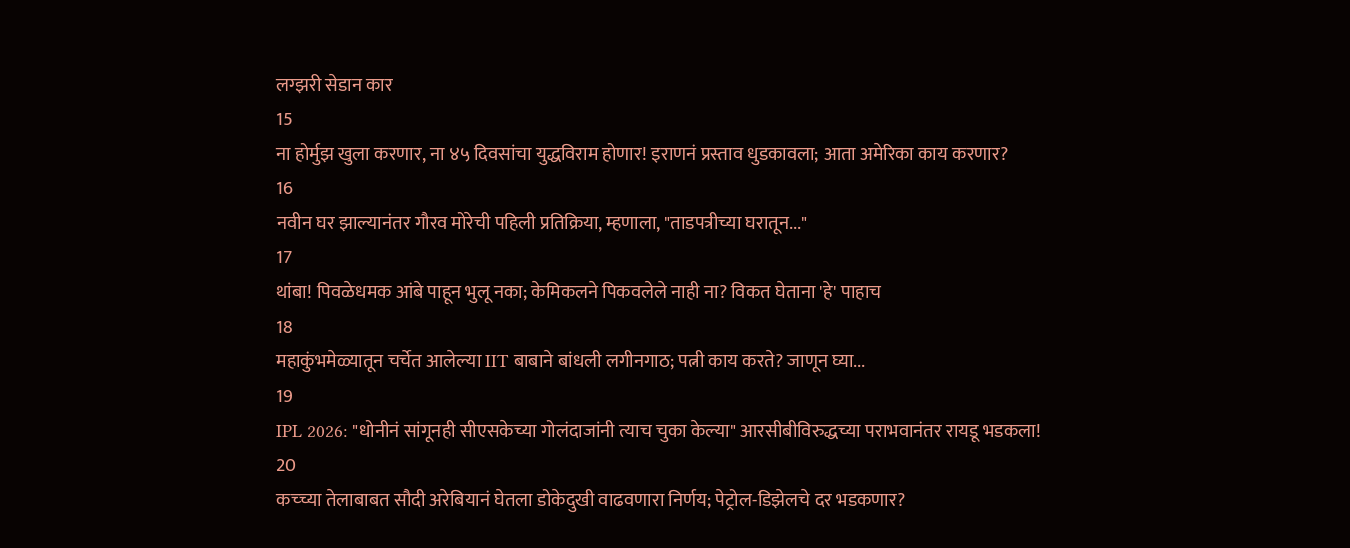लग्झरी सेडान कार
15
ना होर्मुझ खुला करणार, ना ४५ दिवसांचा युद्धविराम होणार! इराणनं प्रस्ताव धुडकावला; आता अमेरिका काय करणार?
16
नवीन घर झाल्यानंतर गौरव मोरेची पहिली प्रतिक्रिया, म्हणाला, "ताडपत्रीच्या घरातून..."
17
थांबा! पिवळेधमक आंबे पाहून भुलू नका; केमिकलने पिकवलेले नाही ना? विकत घेताना 'हे' पाहाच
18
महाकुंभमेळ्यातून चर्चेत आलेल्या IIT बाबाने बांधली लगीनगाठ; पत्नी काय करते? जाणून घ्या...
19
IPL 2026: "धोनीनं सांगूनही सीएसकेच्या गोलंदाजांनी त्याच चुका केल्या" आरसीबीविरुद्धच्या पराभवानंतर रायडू भडकला!
20
कच्च्या तेलाबाबत सौदी अरेबियानं घेतला डोकेदुखी वाढवणारा निर्णय; पेट्रोल-डिझेलचे दर भडकणार?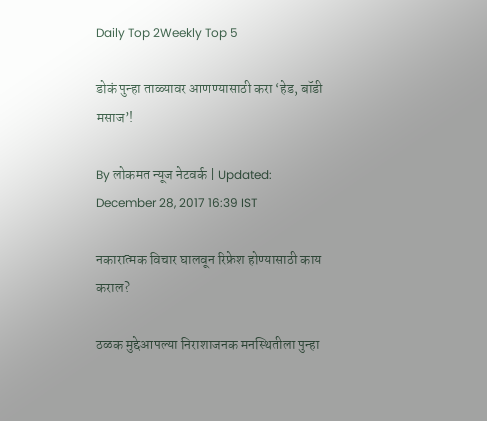Daily Top 2Weekly Top 5

डोकं पुन्हा ताळ्यावर आणण्यासाठी करा ‘हेड, बॉडी मसाज’!

By लोकमत न्यूज नेटवर्क | Updated: December 28, 2017 16:39 IST

नकारात्मक विचार घालवून रिफ्रेश होण्यासाठी काय कराल?

ठळक मुद्देआपल्या निराशाजनक मनस्थितीला पुन्हा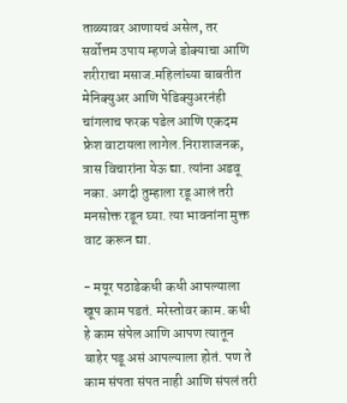ताळ्यावर आणायचं असेल, तर सर्वोत्तम उपाय म्हणजे डोक्याचा आणि शरीराचा मसाज.महिलांच्या बाबतीत मेनिक्युअर आणि पेडिक्युअरनंही चांगलाच फरक पडेल आणि एकदम फ्रेश वाटायला लागेल.निराशाजनक, त्रास विचारांना येऊ द्या. त्यांना अडवू नका. अगदी तुम्हाला रडू आलं तरी मनसोक्त रडून घ्या. त्या भावनांना मुक्त वाट करून द्या.

- मयूर पठाडेकधी कधी आपल्याला खूप काम पडतं. मरेस्तोवर काम. कधी हे काम संपेल आणि आपण त्यातून बाहेर पडू असं आपल्याला होतं. पण ते काम संपता संपत नाही आणि संपलं तरी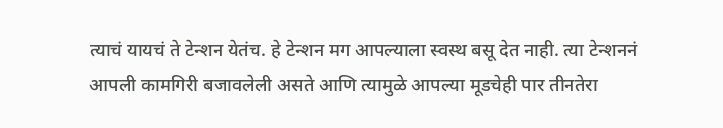त्याचं यायचं ते टेन्शन येतंच. हे टेन्शन मग आपल्याला स्वस्थ बसू देत नाही. त्या टेन्शननं आपली कामगिरी बजावलेली असते आणि त्यामुळे आपल्या मूडचेही पार तीनतेरा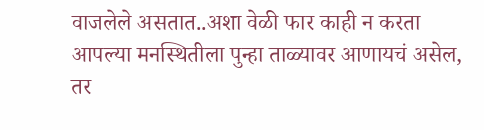वाजलेले असतात..अशा वेळी फार काही न करता आपल्या मनस्थितीला पुन्हा ताळ्यावर आणायचं असेल, तर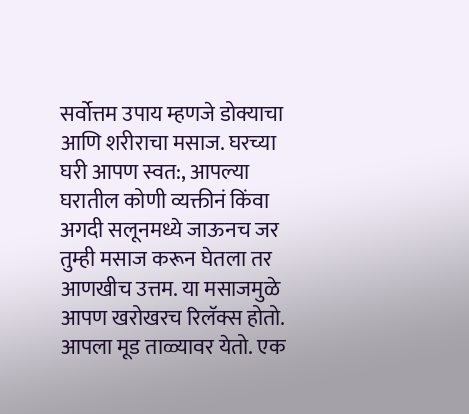सर्वोत्तम उपाय म्हणजे डोक्याचा आणि शरीराचा मसाज. घरच्या घरी आपण स्वत:, आपल्या घरातील कोणी व्यक्तीनं किंवा अगदी सलूनमध्ये जाऊनच जर तुम्ही मसाज करून घेतला तर आणखीच उत्तम. या मसाजमुळे आपण खरोखरच रिलॅक्स होतो. आपला मूड ताळ्यावर येतो. एक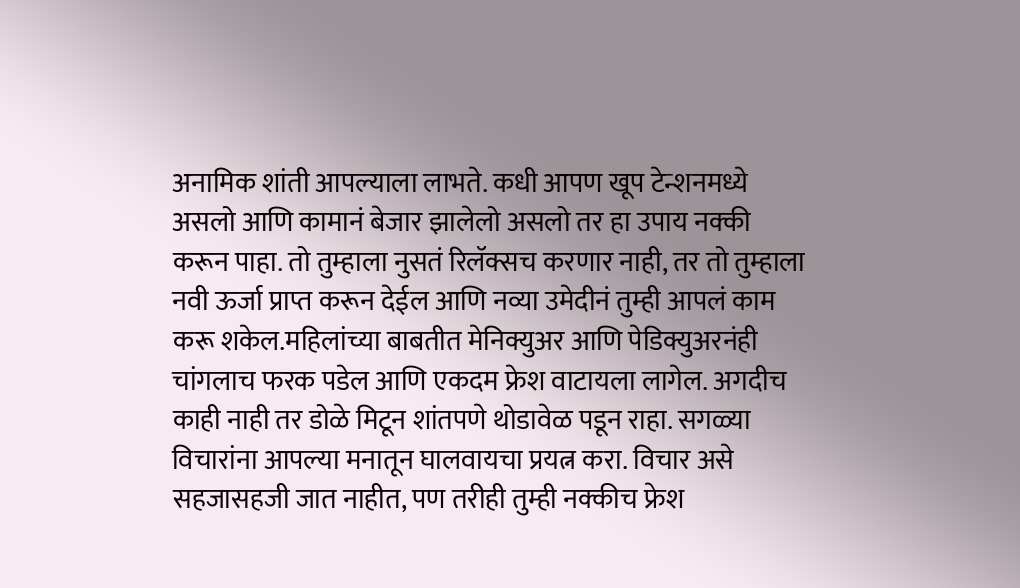अनामिक शांती आपल्याला लाभते. कधी आपण खूप टेन्शनमध्ये असलो आणि कामानं बेजार झालेलो असलो तर हा उपाय नक्की करून पाहा. तो तुम्हाला नुसतं रिलॅक्सच करणार नाही, तर तो तुम्हाला नवी ऊर्जा प्राप्त करून देईल आणि नव्या उमेदीनं तुम्ही आपलं काम करू शकेल.महिलांच्या बाबतीत मेनिक्युअर आणि पेडिक्युअरनंही चांगलाच फरक पडेल आणि एकदम फ्रेश वाटायला लागेल. अगदीच काही नाही तर डोळे मिटून शांतपणे थोडावेळ पडून राहा. सगळ्या विचारांना आपल्या मनातून घालवायचा प्रयत्न करा. विचार असे सहजासहजी जात नाहीत, पण तरीही तुम्ही नक्कीच फ्रेश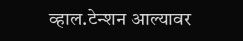व्हाल.टेन्शन आल्यावर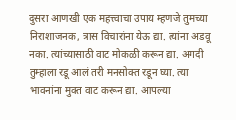दुसरा आणखी एक महत्त्वाचा उपाय म्हणजे तुमच्या निराशाजनक, त्रास विचारांना येऊ द्या. त्यांना अडवू नका. त्यांच्यासाठी वाट मोकळी करून द्या. अगदी तुम्हाला रडू आलं तरी मनसोक्त रडून घ्या. त्या भावनांना मुक्त वाट करून द्या. आपल्या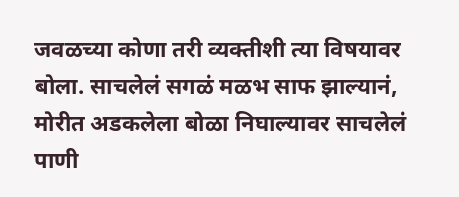जवळच्या कोणा तरी व्यक्तीशी त्या विषयावर बोला. साचलेलं सगळं मळभ साफ झाल्यानं, मोरीत अडकलेला बोळा निघाल्यावर साचलेलं पाणी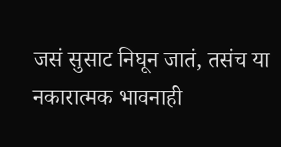जसं सुसाट निघून जातं, तसंच या नकारात्मक भावनाही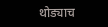थोड्याच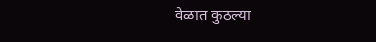वेळात कुठल्या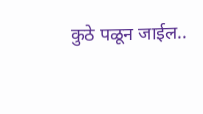कुठे पळून जाईल..